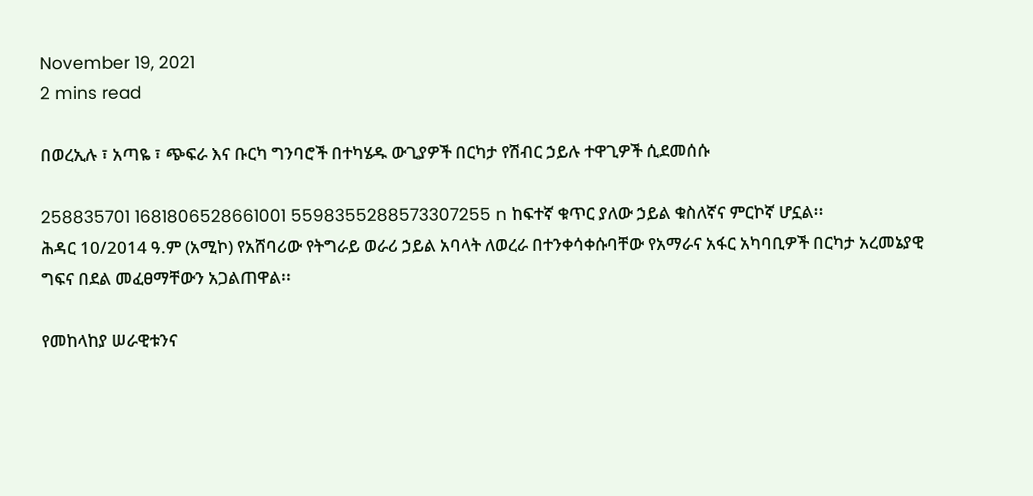November 19, 2021
2 mins read

በወረኢሉ ፣ አጣዬ ፣ ጭፍራ እና ቡርካ ግንባሮች በተካሄዱ ውጊያዎች በርካታ የሽብር ኃይሉ ተዋጊዎች ሲደመሰሱ

258835701 1681806528661001 5598355288573307255 n ከፍተኛ ቁጥር ያለው ኃይል ቁስለኛና ምርኮኛ ሆኗል፡፡
ሕዳር 10/2014 ዓ.ም (አሚኮ) የአሸባሪው የትግራይ ወራሪ ኃይል አባላት ለወረራ በተንቀሳቀሱባቸው የአማራና አፋር አካባቢዎች በርካታ አረመኔያዊ ግፍና በደል መፈፀማቸውን አጋልጠዋል፡፡

የመከላከያ ሠራዊቱንና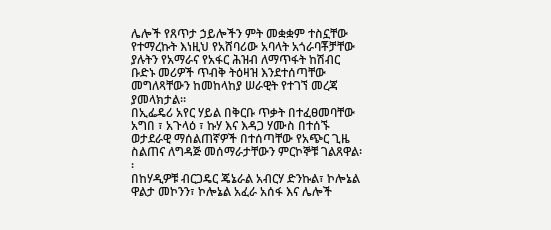ሌሎች የጸጥታ ኃይሎችን ምት መቋቋም ተስኗቸው የተማረኩት እነዚህ የአሸባሪው አባላት አጎራባቾቻቸው ያሉትን የአማራና የአፋር ሕዝብ ለማጥፋት ከሽብር ቡድኑ መሪዎች ጥብቅ ትዕዛዝ እንደተሰጣቸው መግለጻቸውን ከመከላከያ ሠራዊት የተገኘ መረጃ ያመላክታል።
በኢፌዴሪ አየር ሃይል በቅርቡ ጥቃት በተፈፀመባቸው አግበ ፣ አጉላዕ ፣ ኩሃ እና እዳጋ ሃሙስ በተሰኙ ወታደራዊ ማሰልጠኛዎች በተሰጣቸው የአጭር ጊዜ ስልጠና ለግዳጅ መሰማራታቸውን ምርኮኞቹ ገልጸዋል፡፡
በከሃዲዎቹ ብርጋዴር ጄኔራል አብርሃ ድንኩል፣ ኮሎኔል ዋልታ መኮንን፣ ኮሎኔል አፈራ አሰፋ እና ሌሎች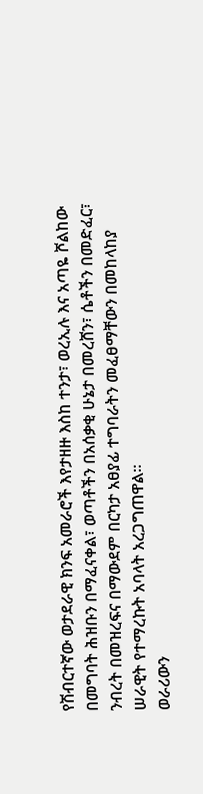የሽብርተኛው ወታደራዊ ክንፍ አመራሮች እየታዘዙ እስከ ተንታ፣ ወረኢሉ እና አጣዬ ሾልከው በመግባት ሕዝቡን በማፈናቀል፣ ወጣቶችን በአሰቃቂ ሁኔታ በመረሸን፣ ሴቶችን በመድፈር፣ ንብረት በመዝረፍና በማውደም በርካታ አፀያፊ ተግባራትን መፈፀማቸውን በመከላከያ ሠራዊት የተማረኩት አባላት አረጋግጠዋል፡፡
ወራሪውን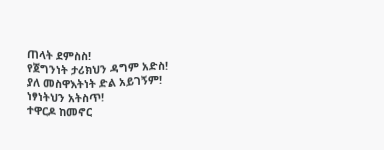ጠላት ደምስስ!
የጀግንነት ታሪክህን ዳግም አድስ!
ያለ መስዋእትነት ድል አይገኝም!
ነፃነትህን አትስጥ!
ተዋርዶ ከመኖር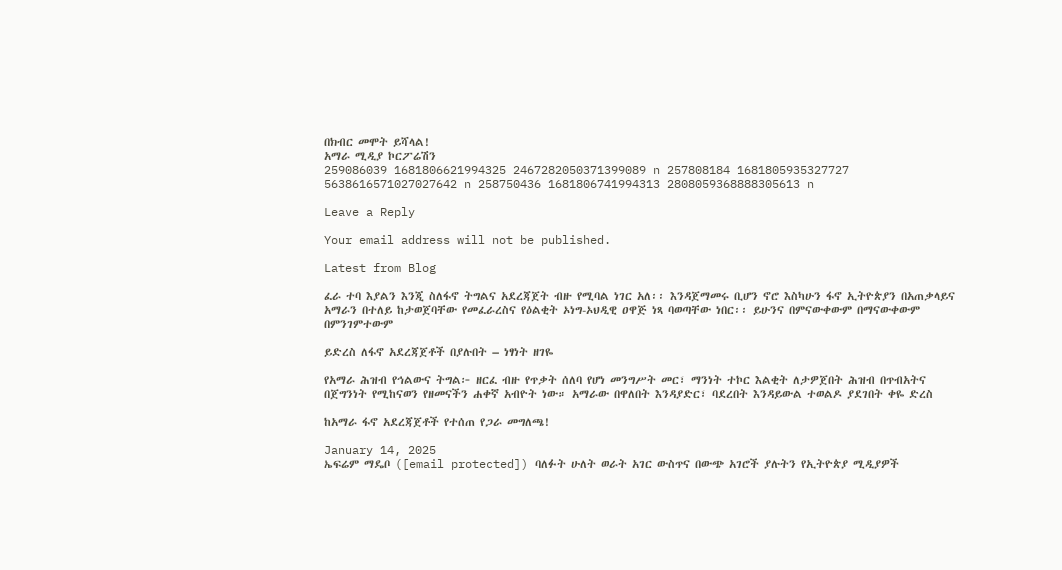በክብር መሞት ይሻላል!
አማራ ሚዲያ ኮርፖሬሽን
259086039 1681806621994325 2467282050371399089 n 257808184 1681805935327727 5638616571027027642 n 258750436 1681806741994313 2808059368888305613 n

Leave a Reply

Your email address will not be published.

Latest from Blog

ፈራ ተባ እያልን እንጂ ስለፋኖ ትግልና አደረጃጀት ብዙ የሚባል ነገር አለ፡፡ እንዳጀማመሩ ቢሆን ኖሮ እስካሁን ፋኖ ኢትዮጵያን በአጠቃላይና አማራን በተለይ ከታወጀባቸው የመፈራረስና የዕልቂት ኦነግ-ኦህዲዊ ዐዋጅ ነጻ ባወጣቸው ነበር፡፡ ይሁንና በምናውቀውም በማናውቀውም በምንገምተውም

ይድረስ ለፋኖ አደረጃጀቶች በያሉበት – ነፃነት ዘገዬ

የአማራ ሕዝብ የኅልውና ትግል፦ ዘርፈ ብዙ የጥቃት ሰለባ የሆነ መንግሥት መር፣ ማንነት ተኮር እልቂት ለታዎጀበት ሕዝብ በጥብአትና በጀግንነት የሚከናወን የዘመናችን ሐቀኛ አብዮት ነው። አማራው በዋለበት እንዳያድር፣ ባደረበት እንዳይውል ተወልዶ ያደገበት ቀዬ ድረስ

ከአማራ ፋኖ አደረጃጀቶች የተሰጠ የጋራ መግለጫ!

January 14, 2025
ኤፍሬም ማዴቦ ([email protected]) ባለፉት ሁለት ወራት አገር ውስጥና በውጭ አገሮች ያሉትን የኢትዮጵያ ሚዲያዎች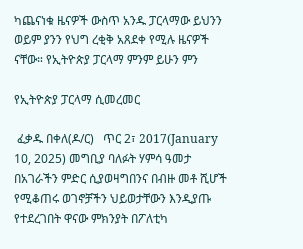ካጨናነቁ ዜናዎች ውስጥ አንዱ ፓርላማው ይህንን ወይም ያንን የህግ ረቂቅ አጸደቀ የሚሉ ዜናዎች ናቸው። የኢትዮጵያ ፓርላማ ምንም ይሁን ምን

የኢትዮጵያ ፓርላማ ሲመረመር

 ፈቃዱ በቀለ(ዶ/ር)   ጥር 2፣ 2017(January 10, 2025) መግቢያ ባለፉት ሃምሳ ዓመታ በአገራችን ምድር ሲያወዛግበንና በብዙ መቶ ሺሆች የሚቆጠሩ ወገኖቻችን ህይወታቸውን እንዲያጡ የተደረገበት ዋናው ምክንያት በፖለቲካ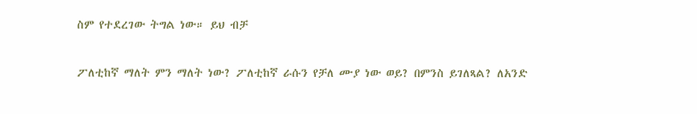ስም የተደረገው ትግል ነው። ይህ ብቻ

ፖለቲከኛ ማለት ምን ማለት ነው? ፖለቲከኛ ራሱን የቻለ ሙያ ነው ወይ? በምንስ ይገለጻል? ለአንድ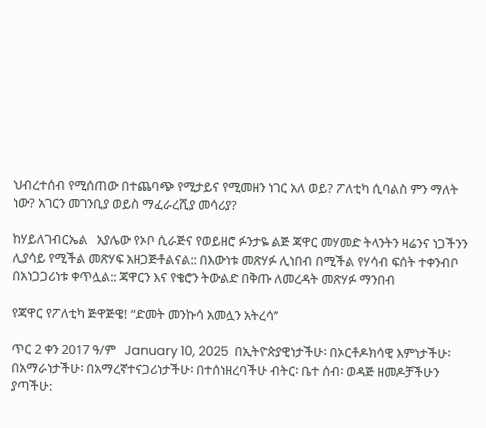ህብረተሰብ የሚሰጠው በተጨባጭ የሚታይና የሚመዘን ነገር አለ ወይ? ፖለቲካ ሲባልስ ምን ማለት ነው? አገርን መገንቢያ ወይስ ማፈራረሺያ መሳሪያ?

ከሃይለገብርኤል   አያሌው የኦቦ ሲራጅና የወይዘሮ ፉንታዬ ልጅ ጃዋር መሃመድ ትላንትን ዛሬንና ነጋችንን ሊያሳይ የሚችል መጽሃፍ አዘጋጅቶልናል:: በእውነቱ መጽሃፉ ሊነበብ በሚችል የሃሳብ ፍሰት ተቀንብቦ በአነጋጋሪነቱ ቀጥሏል:: ጃዋርን እና የቄሮን ትውልድ በቅጡ ለመረዳት መጽሃፉ ማንበብ

የጃዋር የፖለቲካ ጅዋጅዌ! “ድመት መንኩሳ አመሏን አትረሳ’’

ጥር 2 ቀን 2017 ዓ/ም   January 10, 2025  በኢትዮጵያዊነታችሁ፡ በኦርቶዶክሳዊ እምነታችሁ፡ በአማራነታችሁ፡ በአማረኛተናጋሪነታችሁ፡ በተሰነዘረባችሁ ብትር፡ ቤተ ሰብ፡ ወዳጅ ዘመዶቻችሁን ያጣችሁ: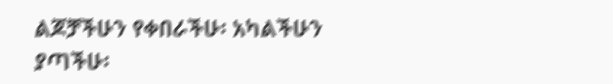ልጆቻችሁን የቀበራችሁ፡ አካልችሁን ያጣችሁ፡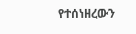የተሰነዘረውን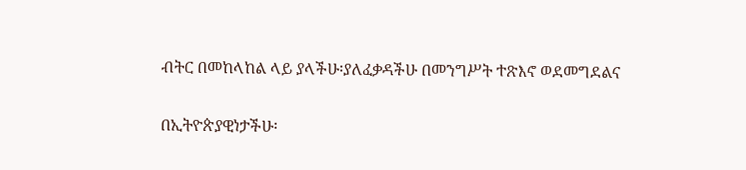ብትር በመከላከል ላይ ያላችሁ፡ያለፈቃዳችሁ በመንግሥት ተጽእኖ ወደመግደልና

በኢትዮጵያዊነታችሁ፡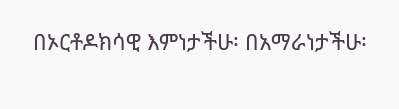በኦርቶዶክሳዊ እምነታችሁ፡ በአማራነታችሁ፡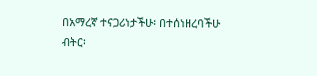በአማረኛ ተናጋሪነታችሁ፡ በተሰነዘረባችሁ ብትር፡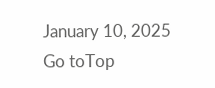January 10, 2025
Go toTop